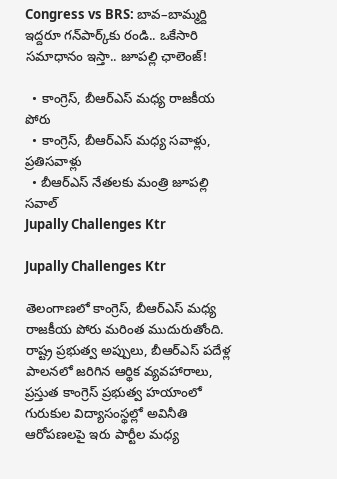Congress vs BRS: బావ–బామ్మర్ది ఇద్దరూ గన్‌పార్క్‌కు రండి.. ఒకేసారి సమాధానం ఇస్తా.. జూపల్లి ఛాలెంజ్!

  • కాంగ్రెస్, బీఆర్ఎస్ మధ్య రాజకీయ పోరు
  • కాంగ్రెస్, బీఆర్ఎస్ మధ్య సవాళ్లు, ప్రతిసవాళ్లు
  • బీఆర్ఎస్ నేతలకు మంత్రి జూపల్లి సవాల్
Jupally Challenges Ktr

Jupally Challenges Ktr

తెలంగాణలో కాంగ్రెస్, బీఆర్ఎస్ మధ్య రాజకీయ పోరు మరింత ముదురుతోంది. రాష్ట్ర ప్రభుత్వ అప్పులు, బీఆర్ఎస్ పదేళ్ల పాలనలో జరిగిన ఆర్థిక వ్యవహారాలు, ప్రస్తుత కాంగ్రెస్ ప్రభుత్వ హయాంలో గురుకుల విద్యాసంస్థల్లో అవినీతి ఆరోపణలపై ఇరు పార్టీల మధ్య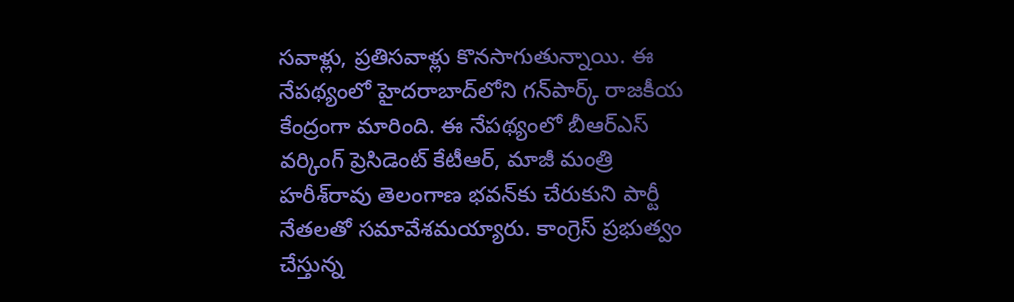సవాళ్లు, ప్రతిసవాళ్లు కొనసాగుతున్నాయి. ఈ నేపథ్యంలో హైదరాబాద్‌లోని గన్‌పార్క్ రాజకీయ కేంద్రంగా మారింది. ఈ నేపథ్యంలో బీఆర్ఎస్ వర్కింగ్ ప్రెసిడెంట్ కేటీఆర్, మాజీ మంత్రి హరీశ్‌రావు తెలంగాణ భవన్‌కు చేరుకుని పార్టీ నేతలతో సమావేశమయ్యారు. కాంగ్రెస్ ప్రభుత్వం చేస్తున్న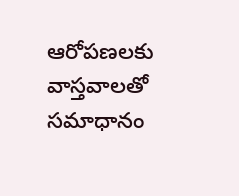ఆరోపణలకు వాస్తవాలతో సమాధానం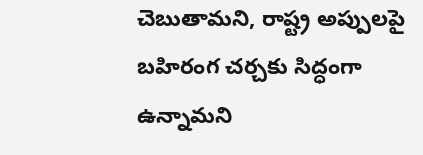చెబుతామని, రాష్ట్ర అప్పులపై బహిరంగ చర్చకు సిద్ధంగా ఉన్నామని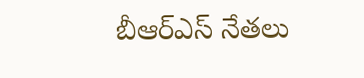బీఆర్ఎస్ నేతలు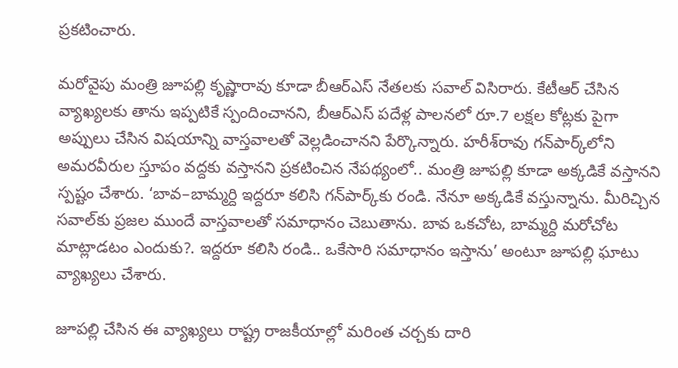ప్రకటించారు.

మరోవైపు మంత్రి జూపల్లి కృష్ణారావు కూడా బీఆర్ఎస్ నేతలకు సవాల్ విసిరారు. కేటీఆర్ చేసిన వ్యాఖ్యలకు తాను ఇప్పటికే స్పందించానని, బీఆర్ఎస్ పదేళ్ల పాలనలో రూ.7 లక్షల కోట్లకు పైగా అప్పులు చేసిన విషయాన్ని వాస్తవాలతో వెల్లడించానని పేర్కొన్నారు. హరీశ్‌రావు గన్‌పార్క్‌లోని అమరవీరుల స్తూపం వద్దకు వస్తానని ప్రకటించిన నేపథ్యంలో.. మంత్రి జూపల్లి కూడా అక్కడికే వస్తానని స్పష్టం చేశారు. ‘బావ–బామ్మర్ది ఇద్దరూ కలిసి గన్‌పార్క్‌కు రండి. నేనూ అక్కడికే వస్తున్నాను. మీరిచ్చిన సవాల్‌కు ప్రజల ముందే వాస్తవాలతో సమాధానం చెబుతాను. బావ ఒకచోట, బామ్మర్ది మరోచోట మాట్లాడటం ఎందుకు?. ఇద్దరూ కలిసి రండి.. ఒకేసారి సమాధానం ఇస్తాను’ అంటూ జూపల్లి ఘాటు వ్యాఖ్యలు చేశారు.

జూపల్లి చేసిన ఈ వ్యాఖ్యలు రాష్ట్ర రాజకీయాల్లో మరింత చర్చకు దారి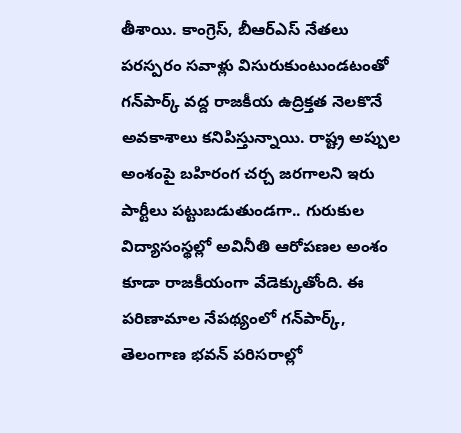తీశాయి. కాంగ్రెస్, బీఆర్ఎస్ నేతలు పరస్పరం సవాళ్లు విసురుకుంటుండటంతో గన్‌పార్క్ వద్ద రాజకీయ ఉద్రిక్తత నెలకొనే అవకాశాలు కనిపిస్తున్నాయి. రాష్ట్ర అప్పుల అంశంపై బహిరంగ చర్చ జరగాలని ఇరు పార్టీలు పట్టుబడుతుండగా.. గురుకుల విద్యాసంస్థల్లో అవినీతి ఆరోపణల అంశం కూడా రాజకీయంగా వేడెక్కుతోంది. ఈ పరిణామాల నేపథ్యంలో గన్‌పార్క్, తెలంగాణ భవన్ పరిసరాల్లో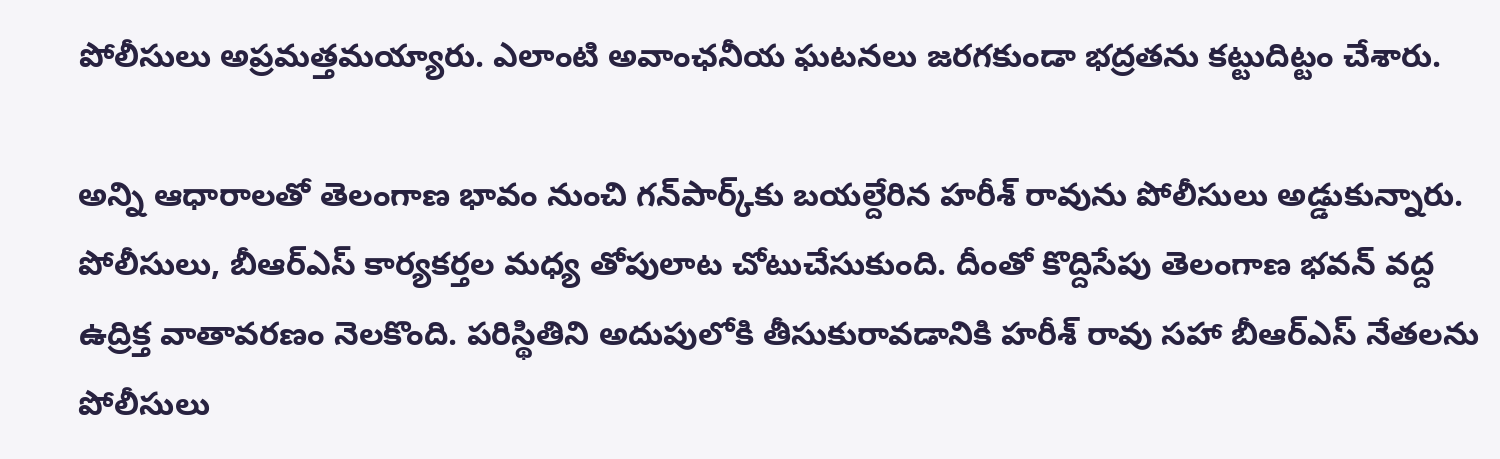పోలీసులు అప్రమత్తమయ్యారు. ఎలాంటి అవాంఛనీయ ఘటనలు జరగకుండా భద్రతను కట్టుదిట్టం చేశారు.

అన్ని ఆధారాలతో తెలంగాణ భావం నుంచి గన్‌పార్క్‌కు బయల్దేరిన హరీశ్‌ రావును పోలీసులు అడ్డుకున్నారు. పోలీసులు, బీఆర్ఎస్ కార్యకర్తల మధ్య తోపులాట చోటుచేసుకుంది. దీంతో కొద్దిసేపు తెలంగాణ భవన్ వద్ద ఉద్రిక్త వాతావరణం నెలకొంది. పరిస్థితిని అదుపులోకి తీసుకురావడానికి హరీశ్‌ రావు సహా బీఆర్ఎస్ నేతలను పోలీసులు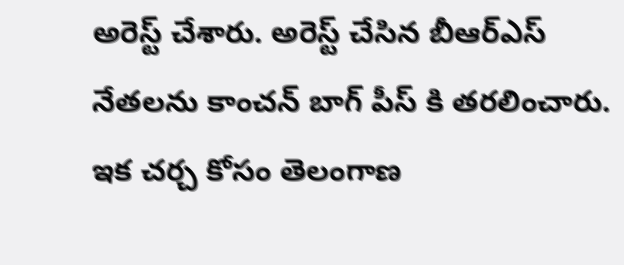అరెస్ట్ చేశారు. అరెస్ట్ చేసిన బీఆర్ఎస్ నేతలను కాంచన్ బాగ్ పీస్ కి తరలించారు. ఇక చర్చ కోసం తెలంగాణ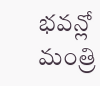భవన్లో మంత్రి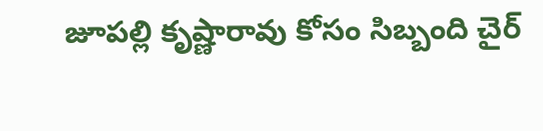జూపల్లి కృష్ణారావు కోసం సిబ్బంది చైర్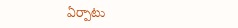ఏర్పాటు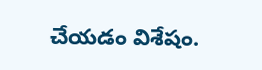చేయడం విశేషం.